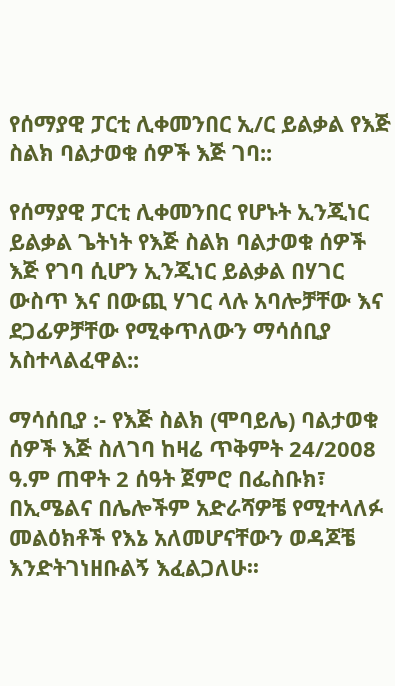የሰማያዊ ፓርቲ ሊቀመንበር ኢ/ር ይልቃል የእጅ ስልክ ባልታወቁ ሰዎች እጅ ገባ::

የሰማያዊ ፓርቲ ሊቀመንበር የሆኑት ኢንጂነር ይልቃል ጌትነት የእጅ ስልክ ባልታወቁ ሰዎች እጅ የገባ ሲሆን ኢንጂነር ይልቃል በሃገር ውስጥ እና በውጪ ሃገር ላሉ አባሎቻቸው እና ደጋፊዎቻቸው የሚቀጥለውን ማሳሰቢያ አስተላልፈዋል::

ማሳሰቢያ :- የእጅ ስልክ (ሞባይሌ) ባልታወቁ ሰዎች እጅ ስለገባ ከዛሬ ጥቅምት 24/2008 ዓ.ም ጠዋት 2 ሰዓት ጀምሮ በፌስቡክ፣ በኢሜልና በሌሎችም አድራሻዎቼ የሚተላለፉ መልዕክቶች የእኔ አለመሆናቸውን ወዳጆቼ እንድትገነዘቡልኝ እፈልጋለሁ፡፡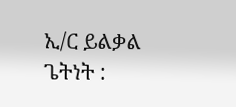ኢ/ር ይልቃል ጌትነት :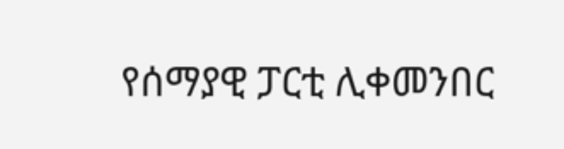የሰማያዊ ፓርቲ ሊቀመንበር